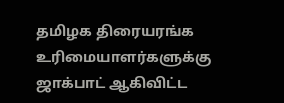தமிழக திரையரங்க உரிமையாளர்களுக்கு ஜாக்பாட் ஆகிவிட்ட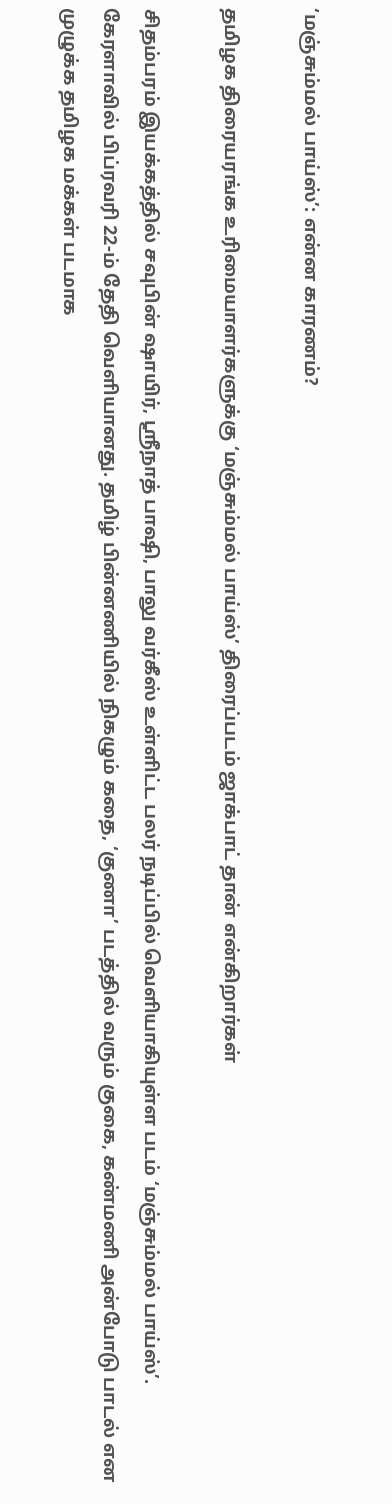‘மஞ்சும்மல் பாய்ஸ்’: என்ன காரணம்?

தமிழக திரையரங்க உரிமையாளர்களுக்கு ‘மஞ்சும்மல் பாய்ஸ்’ திரைப்படம் ஜாக்பாட் தான் என்கிறார்கள்

சிதம்பரம் இயக்கத்தில் சவுபின் ஷாயிர், ஸ்ரீநாத் பாஷி, பாலு வர்கீஸ் உள்ளிட்ட பலர் நடிப்பில் வெளியாகியுள்ள படம் ‘மஞ்சும்மல் பாய்ஸ்’. கேரளாவில் பிப்ரவரி 22-ம் தேதி வெளியானது. தமிழ் பின்னணியில் நிகழும் கதை, ‘குணா’ படத்தில் வரும் குகை, கண்மணி அன்போடு பாடல் என முழுக்க தமிழக மக்கள் படமாக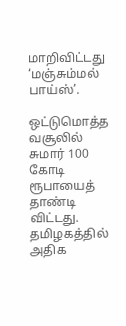மாறிவிட்டது ‘மஞ்சும்மல் பாய்ஸ்’.

ஒட்டுமொத்த வசூலில் சுமார் 100 கோடி ரூபாயைத் தாண்டி விட்டது. தமிழகத்தில் அதிக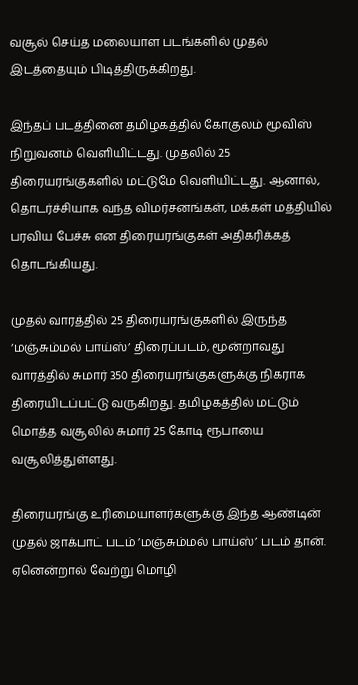வசூல் செய்த மலையாள படங்களில் முதல் இடத்தையும் பிடித்திருக்கிறது.

இந்தப் படத்தினை தமிழகத்தில் கோகுலம் மூவிஸ் நிறுவனம் வெளியிட்டது. முதலில் 25 திரையரங்குகளில் மட்டுமே வெளியிட்டது. ஆனால், தொடர்ச்சியாக வந்த விமர்சனங்கள், மக்கள் மத்தியில் பரவிய பேச்சு என திரையரங்குகள் அதிகரிக்கத் தொடங்கியது.

முதல் வாரத்தில் 25 திரையரங்குகளில் இருந்த ‘மஞ்சும்மல் பாய்ஸ்’ திரைப்படம், மூன்றாவது வாரத்தில் சுமார் 350 திரையரங்குகளுக்கு நிகராக திரையிடப்பட்டு வருகிறது. தமிழகத்தில் மட்டும் மொத்த வசூலில் சுமார் 25 கோடி ரூபாயை வசூலித்துள்ளது.

திரையரங்கு உரிமையாளர்களுக்கு இந்த ஆண்டின் முதல் ஜாக்பாட் படம் ’மஞ்சும்மல் பாய்ஸ்’ படம் தான். ஏனென்றால் வேற்று மொழி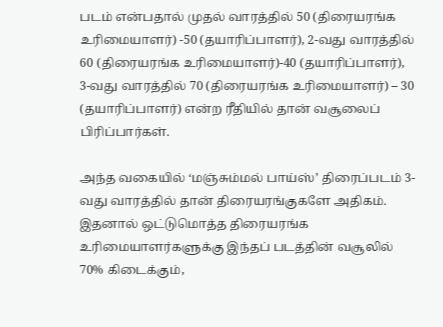படம் என்பதால் முதல் வாரத்தில் 50 (திரையரங்க உரிமையாளர்) -50 (தயாரிப்பாளர்), 2-வது வாரத்தில் 60 (திரையரங்க உரிமையாளர்)-40 (தயாரிப்பாளர்), 3-வது வாரத்தில் 70 (திரையரங்க உரிமையாளர்) – 30 (தயாரிப்பாளர்) என்ற ரீதியில் தான் வசூலைப் பிரிப்பார்கள்.

அந்த வகையில் ‘மஞ்சும்மல் பாய்ஸ்’ திரைப்படம் 3-வது வாரத்தில் தான் திரையரங்குகளே அதிகம். இதனால் ஒட்டுமொத்த திரையரங்க உரிமையாளர்களுக்கு இந்தப் படத்தின் வசூலில் 70% கிடைக்கும்,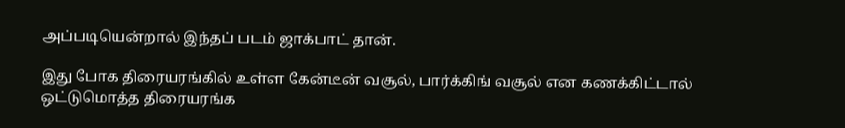அப்படியென்றால் இந்தப் படம் ஜாக்பாட் தான்.

இது போக திரையரங்கில் உள்ள கேன்டீன் வசூல், பார்க்கிங் வசூல் என கணக்கிட்டால் ஒட்டுமொத்த திரையரங்க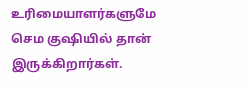உரிமையாளர்களுமே செம குஷியில் தான் இருக்கிறார்கள்.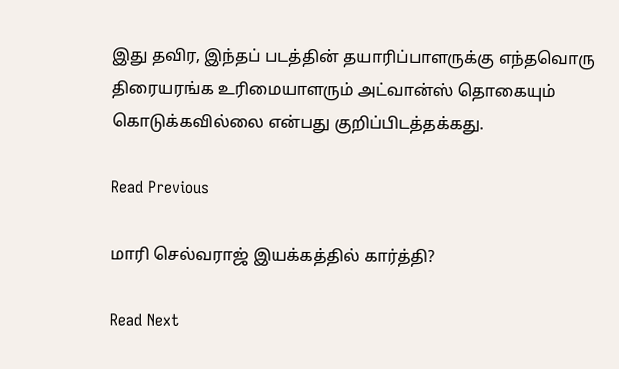இது தவிர, இந்தப் படத்தின் தயாரிப்பாளருக்கு எந்தவொரு திரையரங்க உரிமையாளரும் அட்வான்ஸ் தொகையும் கொடுக்கவில்லை என்பது குறிப்பிடத்தக்கது.

Read Previous

மாரி செல்வராஜ் இயக்கத்தில் கார்த்தி?

Read Next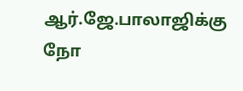ஆர்.ஜே.பாலாஜிக்கு நோ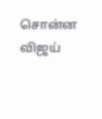சொன்ன விஜய்